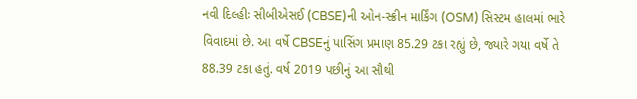નવી દિલ્હીઃ સીબીએસઈ (CBSE)ની ઓન-સ્ક્રીન માર્કિંગ (OSM) સિસ્ટમ હાલમાં ભારે વિવાદમાં છે. આ વર્ષે CBSEનું પાસિંગ પ્રમાણ 85.29 ટકા રહ્યું છે, જ્યારે ગયા વર્ષે તે 88.39 ટકા હતું. વર્ષ 2019 પછીનું આ સૌથી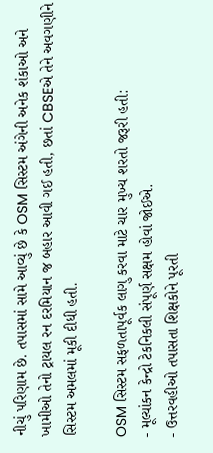નીચું પરિણામ છે. તપાસમાં સામે આવ્યું છે કે OSM સિસ્ટમ અંગેની અનેક શંકાઓ અને ખામીઓ તેનો ટ્રાયલ રન દરમિયાન જ બહાર આવી ગઈ હતી, છતાં CBSEએ તેને અવગણીને સિસ્ટમ અમલમાં મૂકી દીધી હતી.

OSM સિસ્ટમ સફળતાપૂર્વક લાગુ કરવા માટે ચાર મુખ્ય શરતો જરૂરી હતી:
- મૂલ્યાંકન કેન્દ્રો ટેકનિકલી સંપૂર્ણ સક્ષમ હોવાં જોઈએ.
- ઉત્તરવહીઓ તપાસતા શિક્ષકોને પૂરતી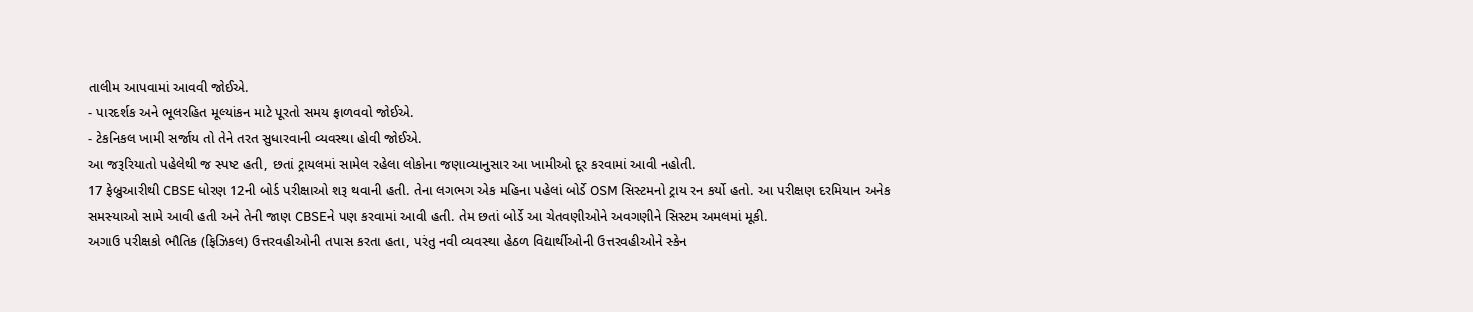તાલીમ આપવામાં આવવી જોઈએ.
- પારદર્શક અને ભૂલરહિત મૂલ્યાંકન માટે પૂરતો સમય ફાળવવો જોઈએ.
- ટેકનિકલ ખામી સર્જાય તો તેને તરત સુધારવાની વ્યવસ્થા હોવી જોઈએ.
આ જરૂરિયાતો પહેલેથી જ સ્પષ્ટ હતી, છતાં ટ્રાયલમાં સામેલ રહેલા લોકોના જણાવ્યાનુસાર આ ખામીઓ દૂર કરવામાં આવી નહોતી.
17 ફેબ્રુઆરીથી CBSE ધોરણ 12ની બોર્ડ પરીક્ષાઓ શરૂ થવાની હતી. તેના લગભગ એક મહિના પહેલાં બોર્ડે OSM સિસ્ટમનો ટ્રાય રન કર્યો હતો. આ પરીક્ષણ દરમિયાન અનેક સમસ્યાઓ સામે આવી હતી અને તેની જાણ CBSEને પણ કરવામાં આવી હતી. તેમ છતાં બોર્ડે આ ચેતવણીઓને અવગણીને સિસ્ટમ અમલમાં મૂકી.
અગાઉ પરીક્ષકો ભૌતિક (ફિઝિકલ) ઉત્તરવહીઓની તપાસ કરતા હતા, પરંતુ નવી વ્યવસ્થા હેઠળ વિદ્યાર્થીઓની ઉત્તરવહીઓને સ્કેન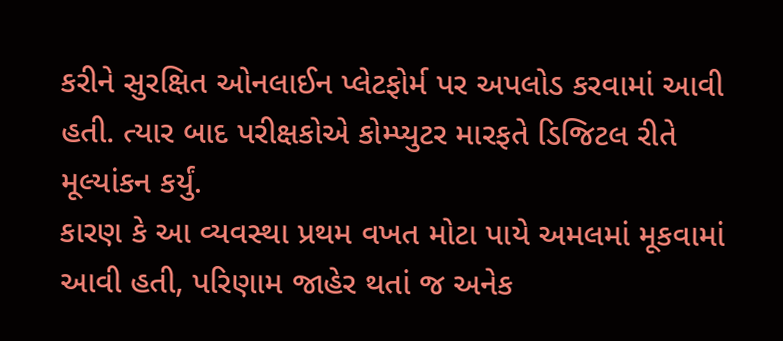કરીને સુરક્ષિત ઓનલાઈન પ્લેટફોર્મ પર અપલોડ કરવામાં આવી હતી. ત્યાર બાદ પરીક્ષકોએ કોમ્પ્યુટર મારફતે ડિજિટલ રીતે મૂલ્યાંકન કર્યું.
કારણ કે આ વ્યવસ્થા પ્રથમ વખત મોટા પાયે અમલમાં મૂકવામાં આવી હતી, પરિણામ જાહેર થતાં જ અનેક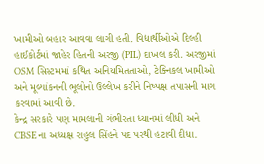ખામીઓ બહાર આવવા લાગી હતી. વિદ્યાર્થીઓએ દિલ્હી હાઈકોર્ટમાં જાહેર હિતની અરજી (PIL) દાખલ કરી. અરજીમાં OSM સિસ્ટમમાં કથિત અનિયમિતતાઓ, ટેક્નિકલ ખામીઓ અને મૂલ્યાંકનની ભૂલોનો ઉલ્લેખ કરીને નિષ્પક્ષ તપાસની માગ કરવામાં આવી છે.
કેન્દ્ર સરકારે પણ મામલાની ગંભીરતા ધ્યાનમાં લીધી અને CBSEના અધ્યક્ષ રાહુલ સિંહને પદ પરથી હટાવી દીધા.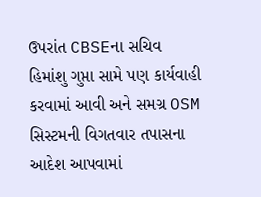ઉપરાંત CBSEના સચિવ હિમાંશુ ગુપ્તા સામે પણ કાર્યવાહી કરવામાં આવી અને સમગ્ર OSM સિસ્ટમની વિગતવાર તપાસના આદેશ આપવામાં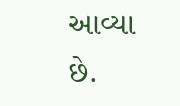આવ્યા છે.